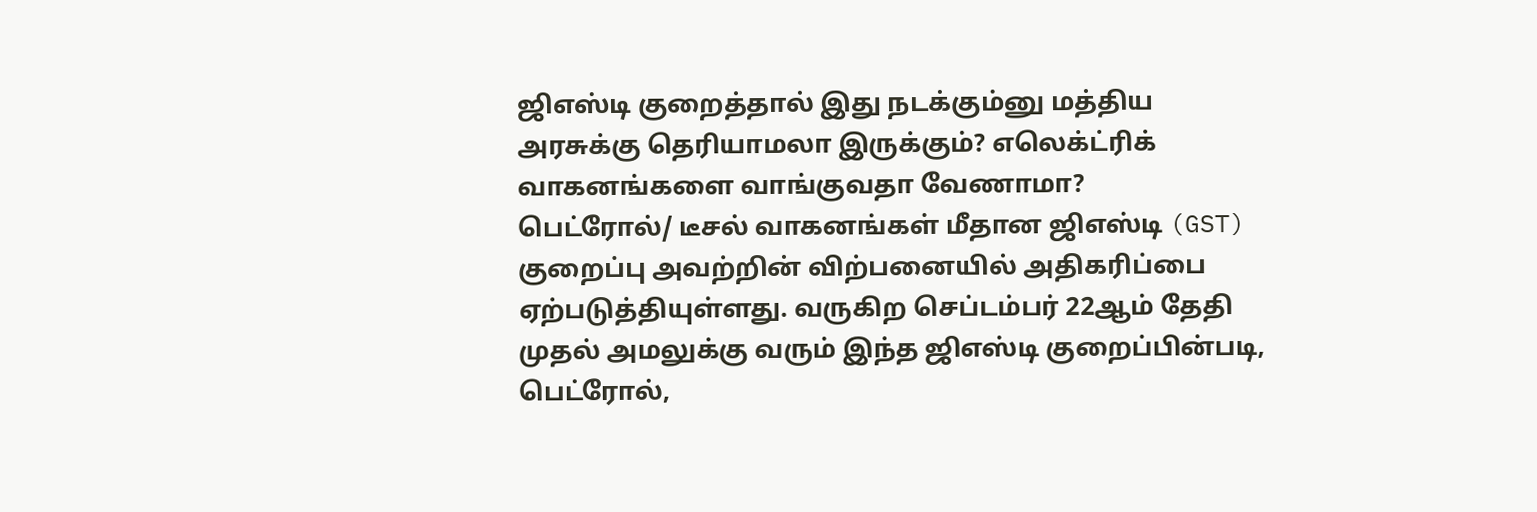ஜிஎஸ்டி குறைத்தால் இது நடக்கும்னு மத்திய அரசுக்கு தெரியாமலா இருக்கும்? எலெக்ட்ரிக் வாகனங்களை வாங்குவதா வேணாமா?
பெட்ரோல்/ டீசல் வாகனங்கள் மீதான ஜிஎஸ்டி (GST) குறைப்பு அவற்றின் விற்பனையில் அதிகரிப்பை ஏற்படுத்தியுள்ளது. வருகிற செப்டம்பர் 22ஆம் தேதி முதல் அமலுக்கு வரும் இந்த ஜிஎஸ்டி குறைப்பின்படி, பெட்ரோல்,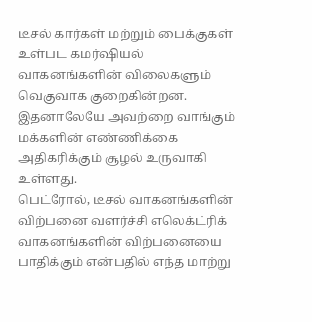டீசல் கார்கள் மற்றும் பைக்குகள் உள்பட கமர்ஷியல் வாகனங்களின் விலைகளும் வெகுவாக குறைகின்றன. இதனாலேயே அவற்றை வாங்கும் மக்களின் எண்ணிக்கை அதிகரிக்கும் சூழல் உருவாகி உள்ளது.
பெட்ரோல், டீசல் வாகனங்களின் விற்பனை வளர்ச்சி எலெக்ட்ரிக் வாகனங்களின் விற்பனையை பாதிக்கும் என்பதில் எந்த மாற்று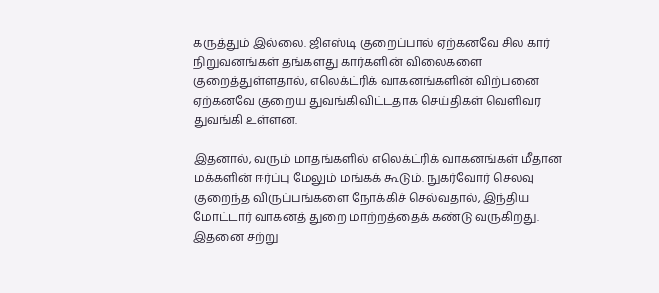கருத்தும் இல்லை. ஜிஎஸ்டி குறைப்பால் ஏற்கனவே சில கார் நிறுவனங்கள் தங்களது கார்களின் விலைகளை குறைத்துள்ளதால், எலெக்ட்ரிக் வாகனங்களின் விற்பனை ஏற்கனவே குறைய துவங்கிவிட்டதாக செய்திகள் வெளிவர துவங்கி உள்ளன.

இதனால், வரும் மாதங்களில் எலெக்ட்ரிக் வாகனங்கள் மீதான மக்களின் ஈர்ப்பு மேலும் மங்கக் கூடும். நுகர்வோர் செலவு குறைந்த விருப்பங்களை நோக்கிச் செல்வதால், இந்திய மோட்டார் வாகனத் துறை மாற்றத்தைக் கண்டு வருகிறது. இதனை சற்று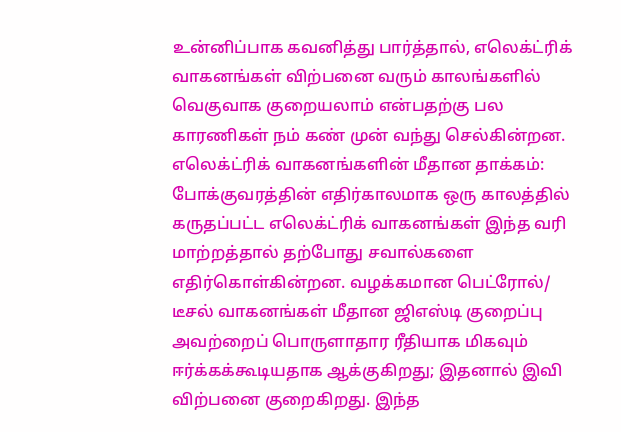உன்னிப்பாக கவனித்து பார்த்தால், எலெக்ட்ரிக் வாகனங்கள் விற்பனை வரும் காலங்களில் வெகுவாக குறையலாம் என்பதற்கு பல காரணிகள் நம் கண் முன் வந்து செல்கின்றன.
எலெக்ட்ரிக் வாகனங்களின் மீதான தாக்கம்: போக்குவரத்தின் எதிர்காலமாக ஒரு காலத்தில் கருதப்பட்ட எலெக்ட்ரிக் வாகனங்கள் இந்த வரி மாற்றத்தால் தற்போது சவால்களை எதிர்கொள்கின்றன. வழக்கமான பெட்ரோல்/ டீசல் வாகனங்கள் மீதான ஜிஎஸ்டி குறைப்பு அவற்றைப் பொருளாதார ரீதியாக மிகவும் ஈர்க்கக்கூடியதாக ஆக்குகிறது; இதனால் இவி விற்பனை குறைகிறது. இந்த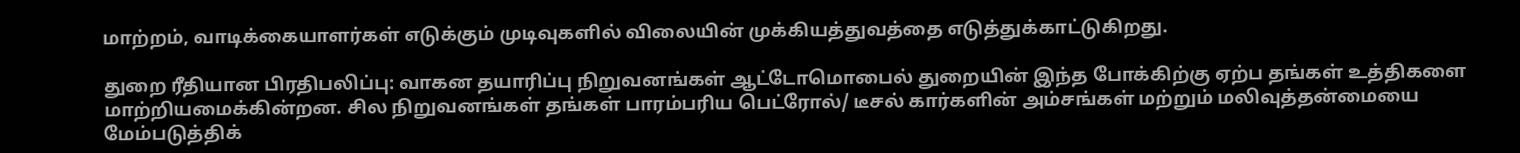மாற்றம், வாடிக்கையாளர்கள் எடுக்கும் முடிவுகளில் விலையின் முக்கியத்துவத்தை எடுத்துக்காட்டுகிறது.

துறை ரீதியான பிரதிபலிப்பு: வாகன தயாரிப்பு நிறுவனங்கள் ஆட்டோமொபைல் துறையின் இந்த போக்கிற்கு ஏற்ப தங்கள் உத்திகளை மாற்றியமைக்கின்றன. சில நிறுவனங்கள் தங்கள் பாரம்பரிய பெட்ரோல்/ டீசல் கார்களின் அம்சங்கள் மற்றும் மலிவுத்தன்மையை மேம்படுத்திக்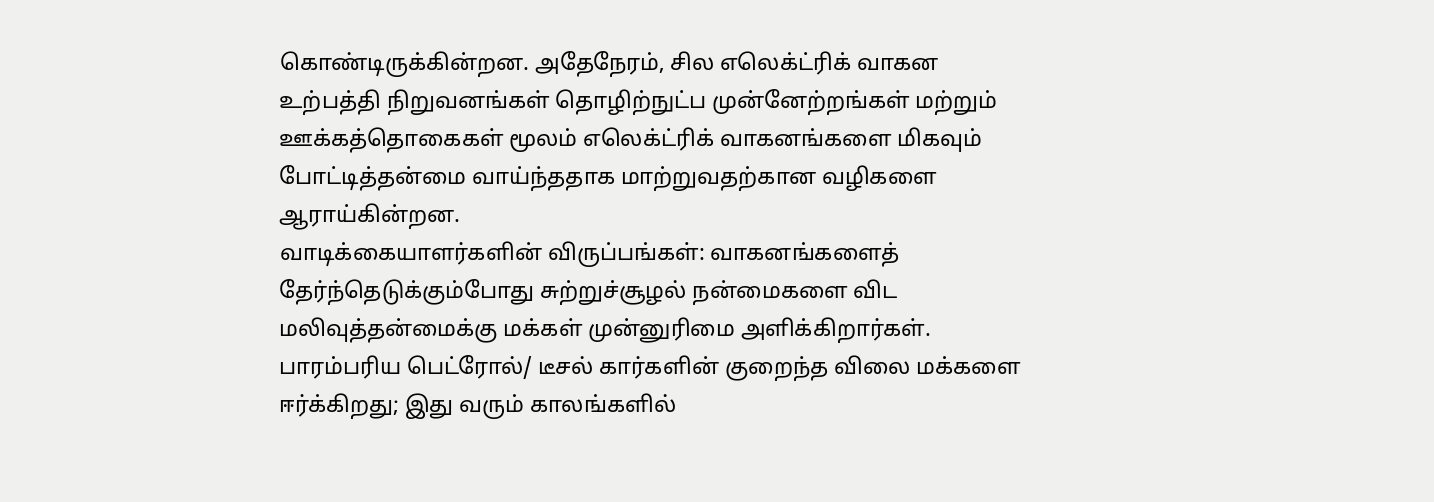கொண்டிருக்கின்றன. அதேநேரம், சில எலெக்ட்ரிக் வாகன உற்பத்தி நிறுவனங்கள் தொழிற்நுட்ப முன்னேற்றங்கள் மற்றும் ஊக்கத்தொகைகள் மூலம் எலெக்ட்ரிக் வாகனங்களை மிகவும் போட்டித்தன்மை வாய்ந்ததாக மாற்றுவதற்கான வழிகளை ஆராய்கின்றன.
வாடிக்கையாளர்களின் விருப்பங்கள்: வாகனங்களைத் தேர்ந்தெடுக்கும்போது சுற்றுச்சூழல் நன்மைகளை விட மலிவுத்தன்மைக்கு மக்கள் முன்னுரிமை அளிக்கிறார்கள். பாரம்பரிய பெட்ரோல்/ டீசல் கார்களின் குறைந்த விலை மக்களை ஈர்க்கிறது; இது வரும் காலங்களில்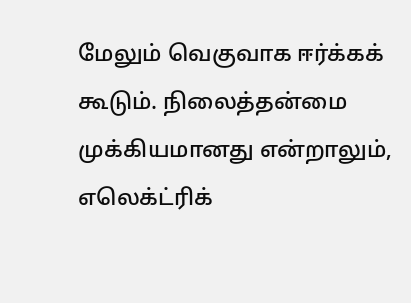மேலும் வெகுவாக ஈர்க்கக் கூடும். நிலைத்தன்மை முக்கியமானது என்றாலும், எலெக்ட்ரிக்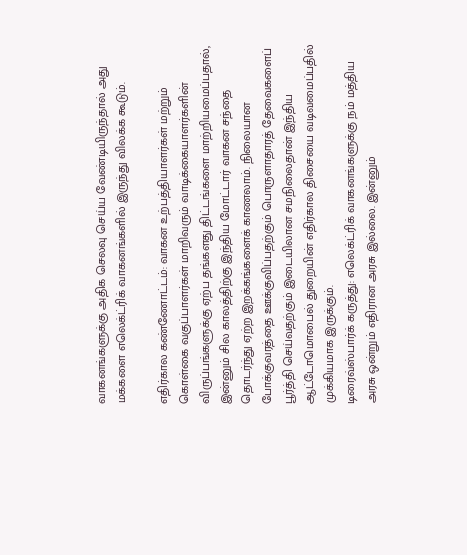வாகனங்களுக்கு அதிக செலவு செய்ய வேண்டியிருந்தால் அது மக்களை எலெக்ட்ரிக் வாகனங்களில் இருந்து விலக்க கூடும்.

எதிர்கால கண்ணோட்டம்: வாகன உற்பத்தியாளர்கள் மற்றும் கொள்கை வகுப்பாளர்கள் மாறிவரும் வாடிக்கையாளர்களின் விருப்பங்களுக்கு ஏற்ப தங்களது திட்டங்களை மாற்றியமைப்பதால், இன்னும் சில காலத்திற்கு இந்திய மோட்டார் வாகன சந்தை தொடர்ந்து ஏற்ற இறக்கங்களைக் காணலாம். நிலையான போக்குவரத்தை ஊக்குவிப்பதற்கும் பொருளாதாரத் தேவைகளைப் பூர்த்தி செய்வதற்கும் இடையிலான சமநிலைதான் இந்திய ஆட்டோமொபைல் துறையின் எதிர்கால திசையை வடிவமைப்பதில் முக்கியமாக இருக்கும்.
டிரைவ்ஸ்பார்க் கருத்து: எலெக்ட்ரிக் வாகனங்களுக்கு நம் மத்திய அரசு ஒன்றும் எதிரான அரசு இல்லை. இன்னும்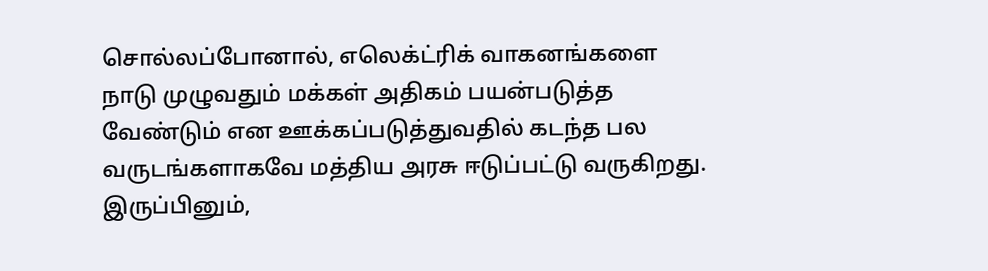சொல்லப்போனால், எலெக்ட்ரிக் வாகனங்களை நாடு முழுவதும் மக்கள் அதிகம் பயன்படுத்த வேண்டும் என ஊக்கப்படுத்துவதில் கடந்த பல வருடங்களாகவே மத்திய அரசு ஈடுப்பட்டு வருகிறது. இருப்பினும்,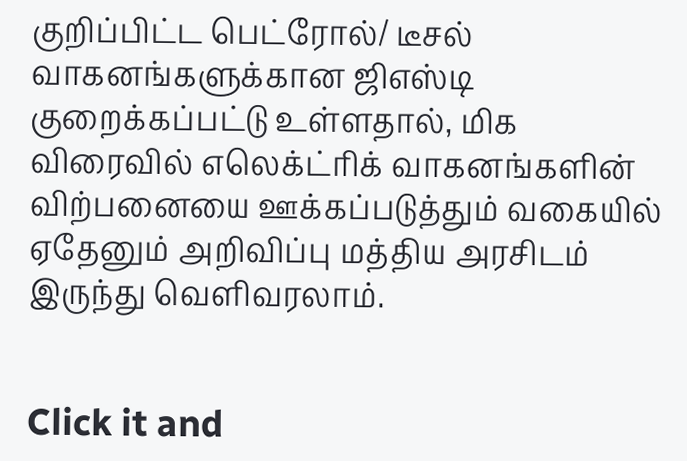குறிப்பிட்ட பெட்ரோல்/ டீசல் வாகனங்களுக்கான ஜிஎஸ்டி குறைக்கப்பட்டு உள்ளதால், மிக விரைவில் எலெக்ட்ரிக் வாகனங்களின் விற்பனையை ஊக்கப்படுத்தும் வகையில் ஏதேனும் அறிவிப்பு மத்திய அரசிடம் இருந்து வெளிவரலாம்.


Click it and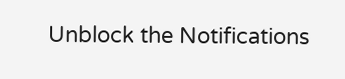Unblock the Notifications